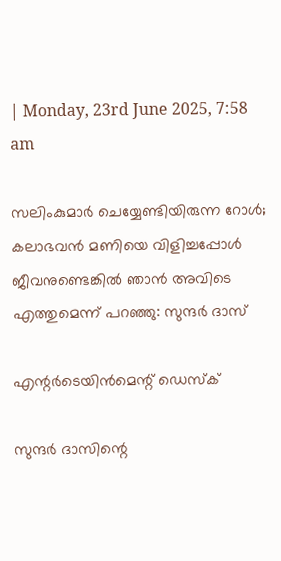| Monday, 23rd June 2025, 7:58 am

സലിംകുമാര്‍ ചെയ്യേണ്ടിയിരുന്ന റോള്‍; കലാഭവന്‍ മണിയെ വിളിച്ചപ്പോള്‍ ജീവനുണ്ടെങ്കില്‍ ഞാന്‍ അവിടെ എത്തുമെന്ന് പറഞ്ഞു: സുന്ദര്‍ ദാസ്

എന്റര്‍ടെയിന്‍മെന്റ് ഡെസ്‌ക്

സുന്ദര്‍ ദാസിന്റെ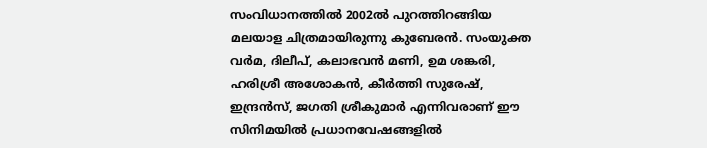സംവിധാനത്തില്‍ 2002ല്‍ പുറത്തിറങ്ങിയ മലയാള ചിത്രമായിരുന്നു കുബേരന്‍. സംയുക്ത വര്‍മ, ദിലീപ്, കലാഭവന്‍ മണി, ഉമ ശങ്കരി, ഹരിശ്രീ അശോകന്‍, കീര്‍ത്തി സുരേഷ്, ഇന്ദ്രന്‍സ്, ജഗതി ശ്രീകുമാര്‍ എന്നിവരാണ് ഈ സിനിമയില്‍ പ്രധാനവേഷങ്ങളില്‍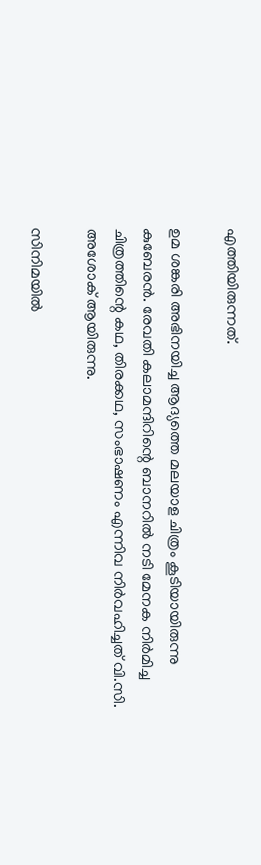എത്തിയിരുന്നത്.

ഉമ ശങ്കരി അഭിനയിച്ച ആദ്യത്തെ മലയാള ചിത്രം കൂടിയായിരുന്നു കുബേരന്‍. രേവതി കലാമന്ദിറിന്റെ ബാനറില്‍ നടി മേനക നിര്‍മിച്ച ചിത്രത്തിന്റെ കഥ, തിരക്കഥ, സംഭാഷണം എന്നിവ നിര്‍വഹിച്ചത് വി.സി. അശോക് ആയിരുന്നു.

സിനിമയില്‍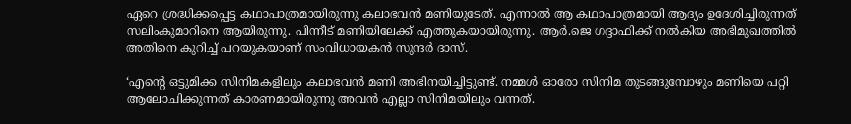ഏറെ ശ്രദ്ധിക്കപ്പെട്ട കഥാപാത്രമായിരുന്നു കലാഭവന്‍ മണിയുടേത്. എന്നാല്‍ ആ കഥാപാത്രമായി ആദ്യം ഉദേശിച്ചിരുന്നത് സലിംകുമാറിനെ ആയിരുന്നു. പിന്നീട് മണിയിലേക്ക് എത്തുകയായിരുന്നു. ആര്‍.ജെ ഗദ്ദാഫിക്ക് നല്‍കിയ അഭിമുഖത്തില്‍ അതിനെ കുറിച്ച് പറയുകയാണ് സംവിധായകന്‍ സുന്ദര്‍ ദാസ്.

‘എന്റെ ഒട്ടുമിക്ക സിനിമകളിലും കലാഭവന്‍ മണി അഭിനയിച്ചിട്ടുണ്ട്. നമ്മള്‍ ഓരോ സിനിമ തുടങ്ങുമ്പോഴും മണിയെ പറ്റി ആലോചിക്കുന്നത് കാരണമായിരുന്നു അവന്‍ എല്ലാ സിനിമയിലും വന്നത്.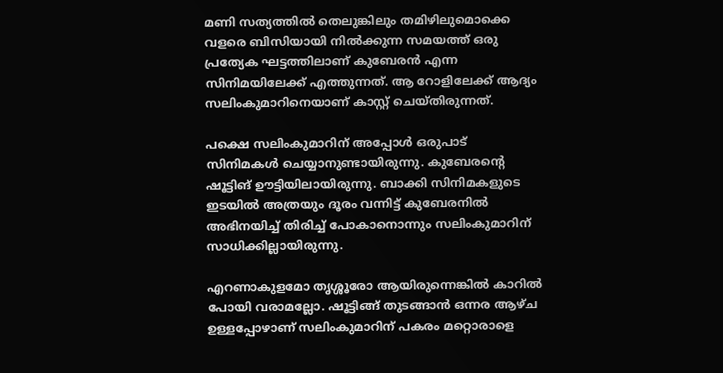മണി സത്യത്തില്‍ തെലുങ്കിലും തമിഴിലുമൊക്കെ വളരെ ബിസിയായി നില്‍ക്കുന്ന സമയത്ത് ഒരു പ്രത്യേക ഘട്ടത്തിലാണ് കുബേരന്‍ എന്ന സിനിമയിലേക്ക് എത്തുന്നത്. ആ റോളിലേക്ക് ആദ്യം സലിംകുമാറിനെയാണ് കാസ്റ്റ് ചെയ്തിരുന്നത്.

പക്ഷെ സലിംകുമാറിന് അപ്പോള്‍ ഒരുപാട് സിനിമകള്‍ ചെയ്യാനുണ്ടായിരുന്നു. കുബേരന്റെ ഷൂട്ടിങ് ഊട്ടിയിലായിരുന്നു. ബാക്കി സിനിമകളുടെ ഇടയില്‍ അത്രയും ദൂരം വന്നിട്ട് കുബേരനില്‍ അഭിനയിച്ച് തിരിച്ച് പോകാനൊന്നും സലിംകുമാറിന് സാധിക്കില്ലായിരുന്നു.

എറണാകുളമോ തൃശ്ശൂരോ ആയിരുന്നെങ്കില്‍ കാറില്‍ പോയി വരാമല്ലോ. ഷൂട്ടിങ്ങ് തുടങ്ങാന്‍ ഒന്നര ആഴ്ച ഉള്ളപ്പോഴാണ് സലിംകുമാറിന് പകരം മറ്റൊരാളെ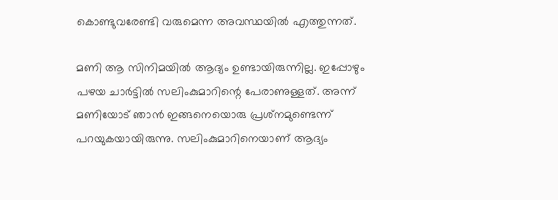കൊണ്ടുവരേണ്ടി വരുമെന്ന അവസ്ഥയില്‍ എത്തുന്നത്.

മണി ആ സിനിമയില്‍ ആദ്യം ഉണ്ടായിരുന്നില്ല. ഇപ്പോഴും പഴയ ചാര്‍ട്ടില്‍ സലിംകുമാറിന്റെ പേരാണുള്ളത്. അന്ന് മണിയോട് ഞാന്‍ ഇങ്ങനെയൊരു പ്രശ്‌നമുണ്ടെന്ന് പറയുകയായിരുന്നു. സലിംകുമാറിനെയാണ് ആദ്യം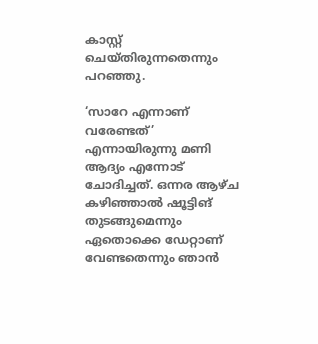കാസ്റ്റ് ചെയ്തിരുന്നതെന്നും പറഞ്ഞു.

‘സാറേ എന്നാണ് വരേണ്ടത്’ എന്നായിരുന്നു മണി ആദ്യം എന്നോട് ചോദിച്ചത്. ഒന്നര ആഴ്ച കഴിഞ്ഞാല്‍ ഷൂട്ടിങ് തുടങ്ങുമെന്നും ഏതൊക്കെ ഡേറ്റാണ് വേണ്ടതെന്നും ഞാന്‍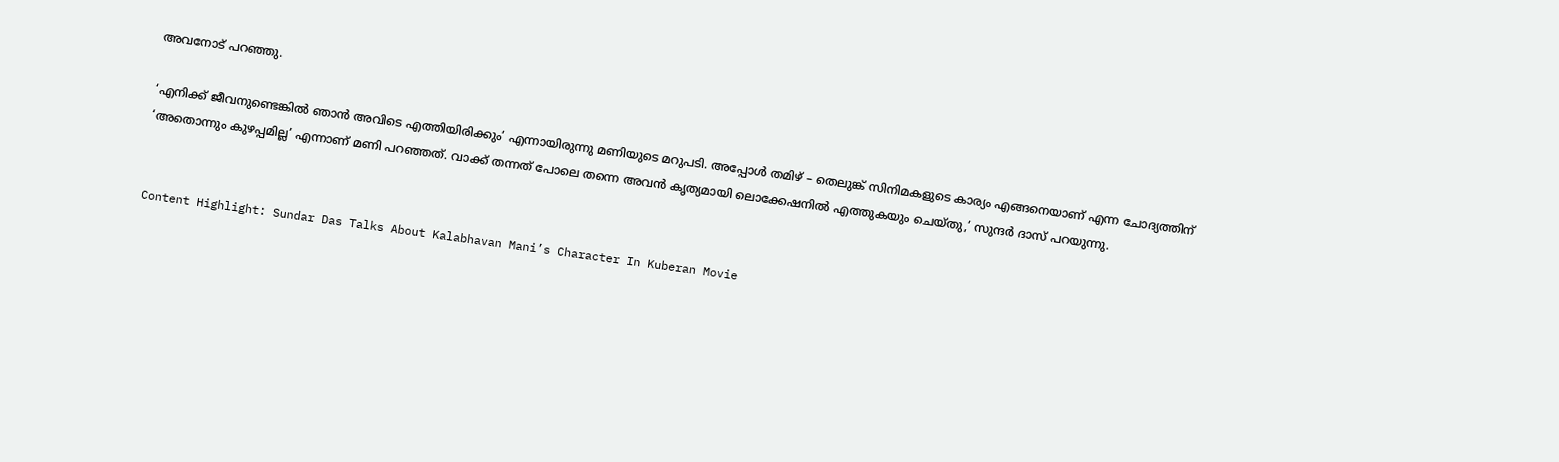അവനോട് പറഞ്ഞു.

‘എനിക്ക് ജീവനുണ്ടെങ്കില്‍ ഞാന്‍ അവിടെ എത്തിയിരിക്കും’ എന്നായിരുന്നു മണിയുടെ മറുപടി. അപ്പോള്‍ തമിഴ് – തെലുങ്ക് സിനിമകളുടെ കാര്യം എങ്ങനെയാണ് എന്ന ചോദ്യത്തിന് ‘അതൊന്നും കുഴപ്പമില്ല’ എന്നാണ് മണി പറഞ്ഞത്. വാക്ക് തന്നത് പോലെ തന്നെ അവന്‍ കൃത്യമായി ലൊക്കേഷനില്‍ എത്തുകയും ചെയ്തു,’ സുന്ദര്‍ ദാസ് പറയുന്നു.


Content Highlight: Sundar Das Talks About Kalabhavan Mani’s Character In Kuberan Movie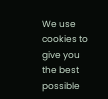We use cookies to give you the best possible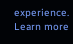experience. Learn more